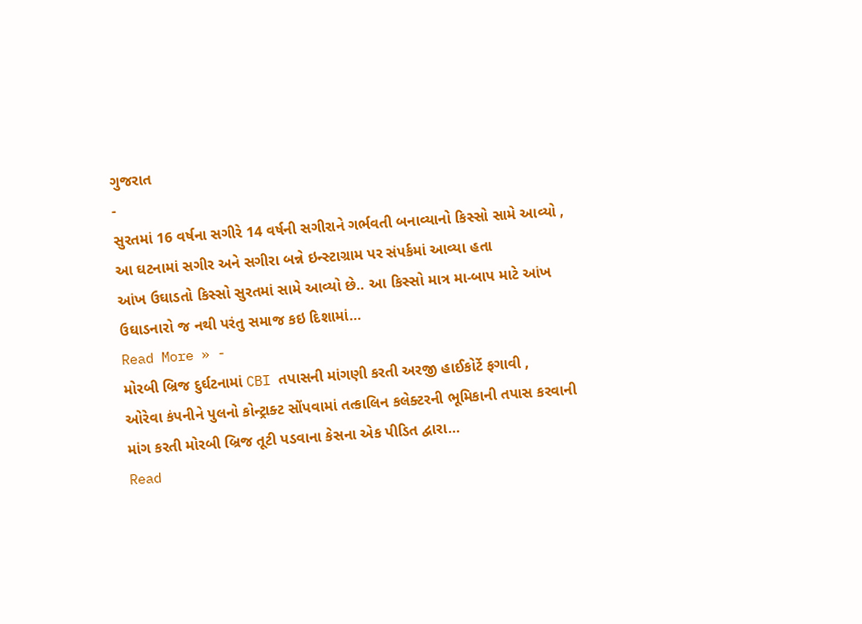ગુજરાત
-
સુરતમાં 16 વર્ષના સગીરે 14 વર્ષની સગીરાને ગર્ભવતી બનાવ્યાનો કિસ્સો સામે આવ્યો , આ ઘટનામાં સગીર અને સગીરા બન્ને ઇન્સ્ટાગ્રામ પર સંપર્કમાં આવ્યા હતા
આંખ ઉઘાડતો કિસ્સો સુરતમાં સામે આવ્યો છે.. આ કિસ્સો માત્ર મા-બાપ માટે આંખ ઉઘાડનારો જ નથી પરંતુ સમાજ કઇ દિશામાં…
Read More » -
મોરબી બ્રિજ દુર્ઘટનામાં CBI તપાસની માંગણી કરતી અરજી હાઈકોર્ટે ફગાવી ,
ઓરેવા કંપનીને પુલનો કોન્ટ્રાક્ટ સોંપવામાં તત્કાલિન કલેક્ટરની ભૂમિકાની તપાસ કરવાની માંગ કરતી મોરબી બ્રિજ તૂટી પડવાના કેસના એક પીડિત દ્વારા…
Read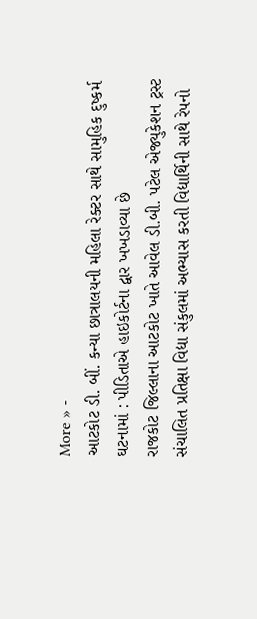More » -
આટકોટ ડી. બીં. કન્યા છાત્રાલયની મહિલા રેક્ટર સાથે સામુહિક દુષ્કર્મ ઘટનામાં : પીડિતાએ હાઇકોર્ટના દ્વાર ખખડાવ્યા છે
રાજકોટ જિલ્લાના આટકોટ ખાતે આવેલ ડી.બી. પટેલ એજ્યુકેશન ટ્રસ્ટ સંચાલિત પ્રતિક્ષા વિદ્યા સંકુલમાં અભ્યાસ કરતી વિદ્યાર્થિની સાથે રેપનો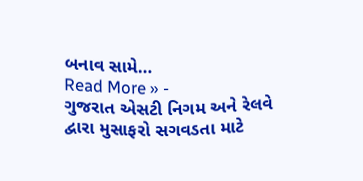બનાવ સામે…
Read More » -
ગુજરાત એસટી નિગમ અને રેલવે દ્વારા મુસાફરો સગવડતા માટે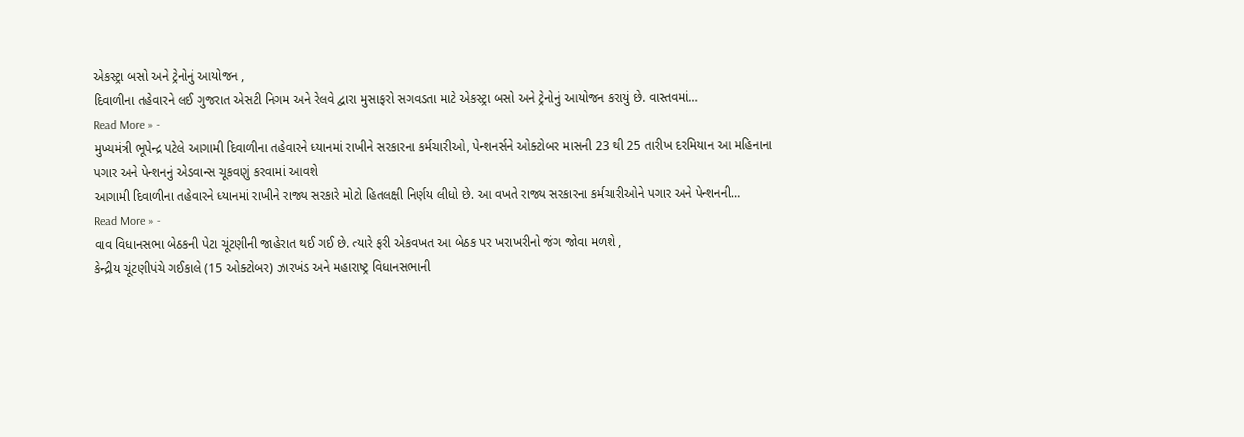એકસ્ટ્રા બસો અને ટ્રેનોનું આયોજન ,
દિવાળીના તહેવારને લઈ ગુજરાત એસટી નિગમ અને રેલવે દ્વારા મુસાફરો સગવડતા માટે એકસ્ટ્રા બસો અને ટ્રેનોનું આયોજન કરાયું છે. વાસ્તવમાં…
Read More » -
મુખ્યમંત્રી ભૂપેન્દ્ર પટેલે આગામી દિવાળીના તહેવારને ધ્યાનમાં રાખીને સરકારના કર્મચારીઓ, પેન્શનર્સને ઓક્ટોબર માસની 23 થી 25 તારીખ દરમિયાન આ મહિનાના પગાર અને પેન્શનનું એડવાન્સ ચૂકવણું કરવામાં આવશે
આગામી દિવાળીના તહેવારને ધ્યાનમાં રાખીને રાજ્ય સરકારે મોટો હિતલક્ષી નિર્ણય લીધો છે. આ વખતે રાજ્ય સરકારના કર્મચારીઓને પગાર અને પેન્શનની…
Read More » -
વાવ વિધાનસભા બેઠકની પેટા ચૂંટણીની જાહેરાત થઈ ગઈ છે. ત્યારે ફરી એકવખત આ બેઠક પર ખરાખરીનો જંગ જોવા મળશે ,
કેન્દ્રીય ચૂંટણીપંચે ગઈકાલે (15 ઓક્ટોબર) ઝારખંડ અને મહારાષ્ટ્ર વિધાનસભાની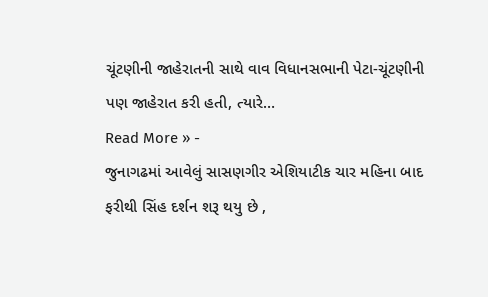ચૂંટણીની જાહેરાતની સાથે વાવ વિધાનસભાની પેટા-ચૂંટણીની પણ જાહેરાત કરી હતી, ત્યારે…
Read More » -
જુનાગઢમાં આવેલું સાસણગીર એશિયાટીક ચાર મહિના બાદ ફરીથી સિંહ દર્શન શરૂ થયુ છે ,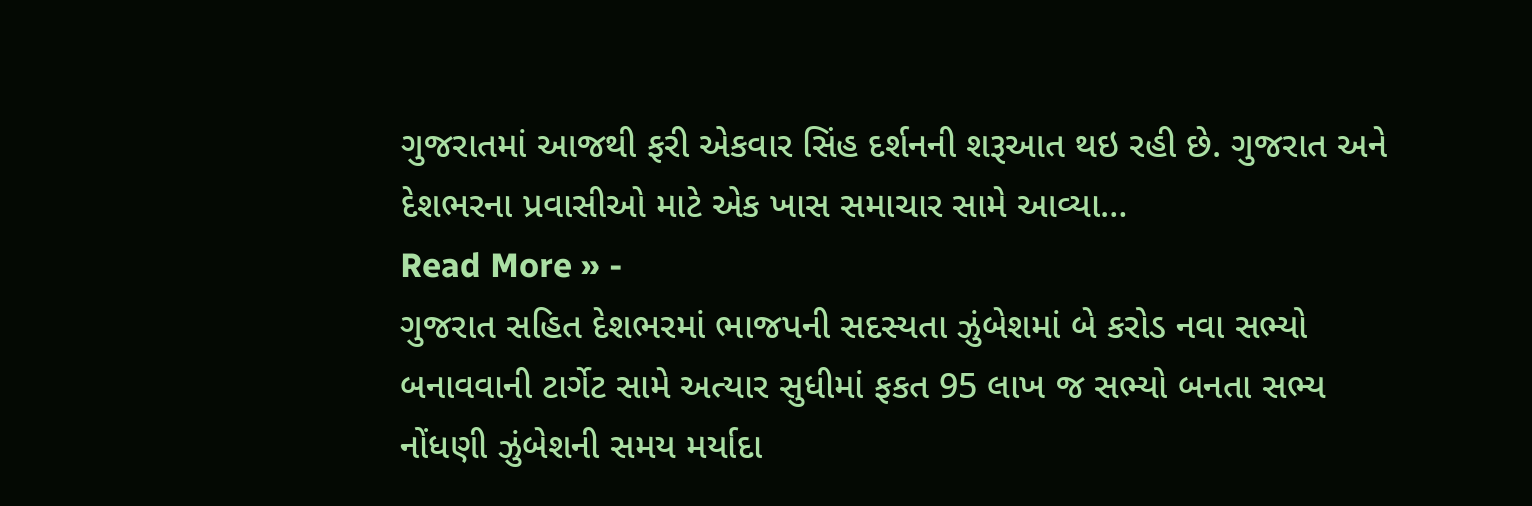ગુજરાતમાં આજથી ફરી એકવાર સિંહ દર્શનની શરૂઆત થઇ રહી છે. ગુજરાત અને દેશભરના પ્રવાસીઓ માટે એક ખાસ સમાચાર સામે આવ્યા…
Read More » -
ગુજરાત સહિત દેશભરમાં ભાજપની સદસ્યતા ઝુંબેશમાં બે કરોડ નવા સભ્યો બનાવવાની ટાર્ગેટ સામે અત્યાર સુધીમાં ફકત 95 લાખ જ સભ્યો બનતા સભ્ય નોંધણી ઝુંબેશની સમય મર્યાદા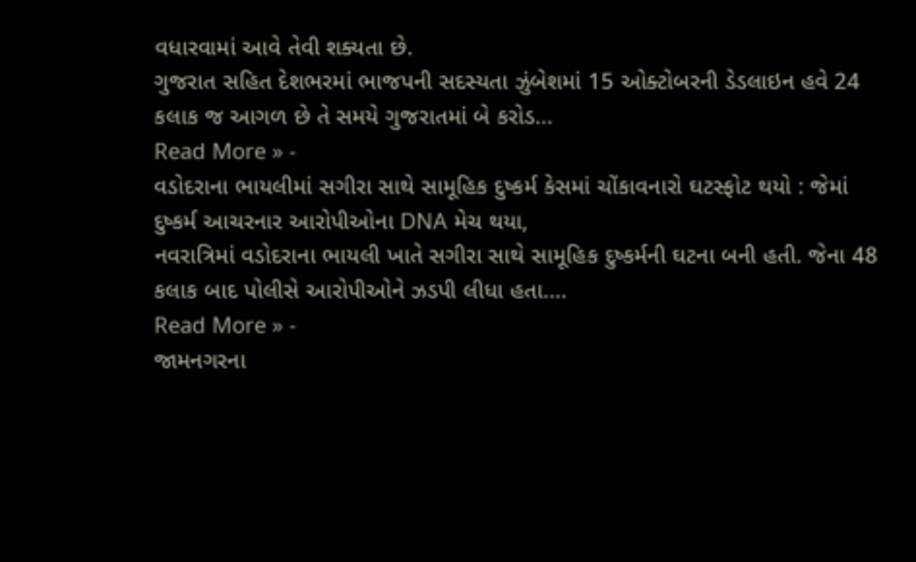વધારવામાં આવે તેવી શક્યતા છે.
ગુજરાત સહિત દેશભરમાં ભાજપની સદસ્યતા ઝુંબેશમાં 15 ઓક્ટોબરની ડેડલાઇન હવે 24 કલાક જ આગળ છે તે સમયે ગુજરાતમાં બે કરોડ…
Read More » -
વડોદરાના ભાયલીમાં સગીરા સાથે સામૂહિક દુષ્કર્મ કેસમાં ચોંકાવનારો ઘટસ્ફોટ થયો : જેમાં દુષ્કર્મ આચરનાર આરોપીઓના DNA મેચ થયા,
નવરાત્રિમાં વડોદરાના ભાયલી ખાતે સગીરા સાથે સામૂહિક દુષ્કર્મની ઘટના બની હતી. જેના 48 કલાક બાદ પોલીસે આરોપીઓને ઝડપી લીધા હતા.…
Read More » -
જામનગરના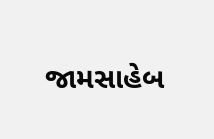જામસાહેબ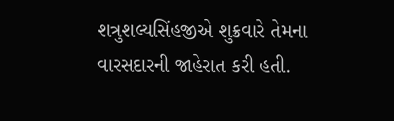શત્રુશલ્યસિંહજીએ શુક્રવારે તેમના વારસદારની જાહેરાત કરી હતી.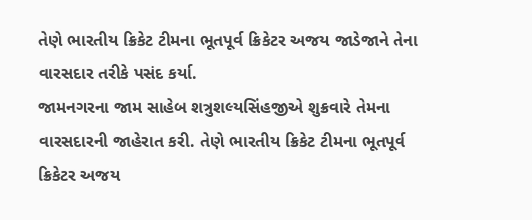તેણે ભારતીય ક્રિકેટ ટીમના ભૂતપૂર્વ ક્રિકેટર અજય જાડેજાને તેના વારસદાર તરીકે પસંદ કર્યા.
જામનગરના જામ સાહેબ શત્રુશલ્યસિંહજીએ શુક્રવારે તેમના વારસદારની જાહેરાત કરી. તેણે ભારતીય ક્રિકેટ ટીમના ભૂતપૂર્વ ક્રિકેટર અજય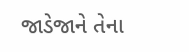જાડેજાને તેના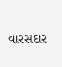વારસદાર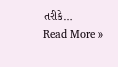તરીકે…
Read More »